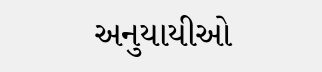અનુયાયીઓ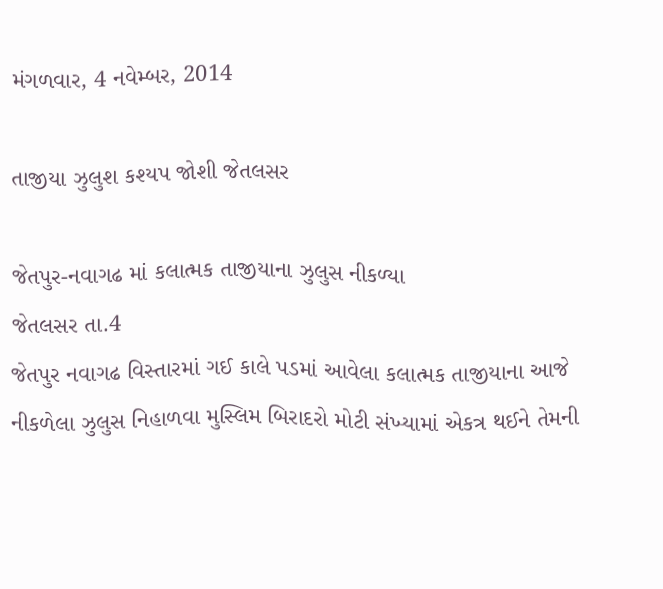મંગળવાર, 4 નવેમ્બર, 2014

તાજીયા ઝુલુશ કશ્યપ જોશી જેતલસર

જેતપુર-નવાગઢ માં કલાત્મક તાજીયાના ઝુલુસ નીકળ્યા
જેતલસર તા.4
જેતપુર નવાગઢ વિસ્તારમાં ગઈ કાલે પડમાં આવેલા કલાત્મક તાજીયાના આજે નીકળેલા ઝુલુસ નિહાળવા મુસ્લિમ બિરાદરો મોટી સંખ્યામાં એકત્ર થઈને તેમની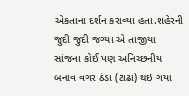એકતાના દર્શન કરાવ્યા હતા.શહેરની જુદી જુદી જગ્યા એ તાજીયા સાંજના કોઈ પણ અનિચ્છનીય બનાવ વગર ઠંડા (ટાઢા) થઇ ગયા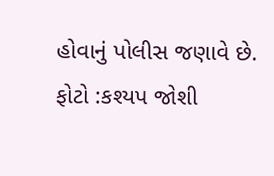હોવાનું પોલીસ જણાવે છે.
ફોટો :કશ્યપ જોશી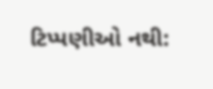ટિપ્પણીઓ નથી: